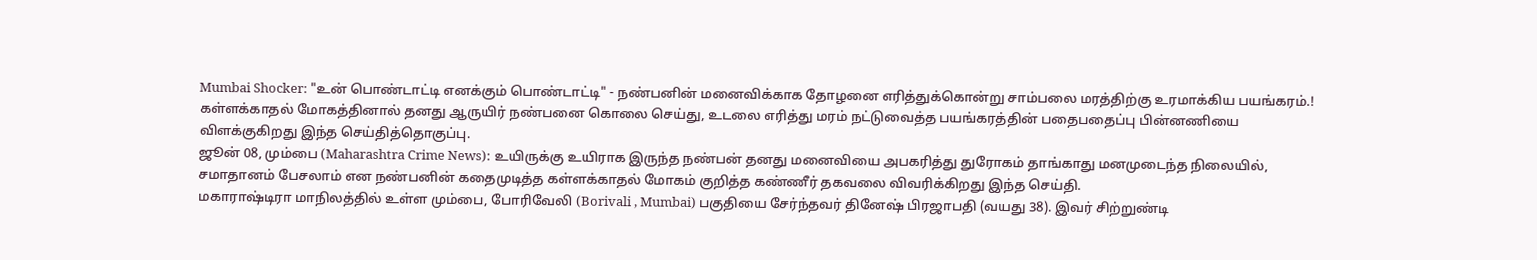Mumbai Shocker: "உன் பொண்டாட்டி எனக்கும் பொண்டாட்டி" - நண்பனின் மனைவிக்காக தோழனை எரித்துக்கொன்று சாம்பலை மரத்திற்கு உரமாக்கிய பயங்கரம்.!
கள்ளக்காதல் மோகத்தினால் தனது ஆருயிர் நண்பனை கொலை செய்து, உடலை எரித்து மரம் நட்டுவைத்த பயங்கரத்தின் பதைபதைப்பு பின்னணியை விளக்குகிறது இந்த செய்தித்தொகுப்பு.
ஜூன் 08, மும்பை (Maharashtra Crime News): உயிருக்கு உயிராக இருந்த நண்பன் தனது மனைவியை அபகரித்து துரோகம் தாங்காது மனமுடைந்த நிலையில், சமாதானம் பேசலாம் என நண்பனின் கதைமுடித்த கள்ளக்காதல் மோகம் குறித்த கண்ணீர் தகவலை விவரிக்கிறது இந்த செய்தி.
மகாராஷ்டிரா மாநிலத்தில் உள்ள மும்பை, போரிவேலி (Borivali , Mumbai) பகுதியை சேர்ந்தவர் தினேஷ் பிரஜாபதி (வயது 38). இவர் சிற்றுண்டி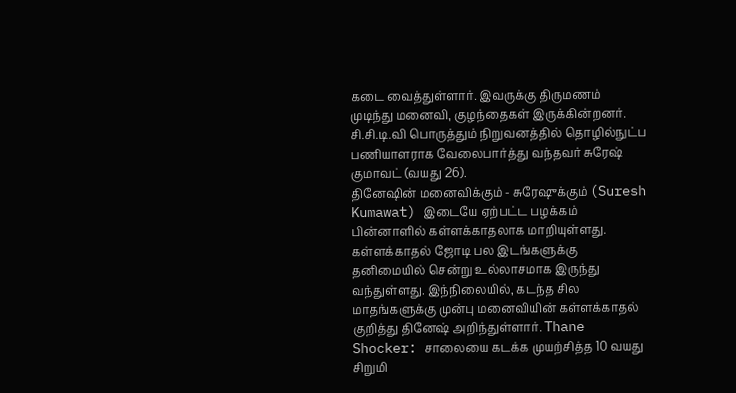கடை வைத்துள்ளார். இவருக்கு திருமணம் முடிந்து மனைவி, குழந்தைகள் இருக்கின்றனர். சி.சி.டி.வி பொருத்தும் நிறுவனத்தில் தொழில்நுட்ப பணியாளராக வேலைபார்த்து வந்தவர் சுரேஷ் குமாவட் (வயது 26).
தினேஷின் மனைவிக்கும் - சுரேஷுக்கும் (Suresh Kumawat) இடையே ஏற்பட்ட பழக்கம் பின்னாளில் கள்ளக்காதலாக மாறியுள்ளது. கள்ளக்காதல் ஜோடி பல இடங்களுக்கு தனிமையில் சென்று உல்லாசமாக இருந்து வந்துள்ளது. இந்நிலையில், கடந்த சில மாதங்களுக்கு முன்பு மனைவியின் கள்ளக்காதல் குறித்து தினேஷ் அறிந்துள்ளார். Thane Shocker: சாலையை கடக்க முயற்சித்த 10 வயது சிறுமி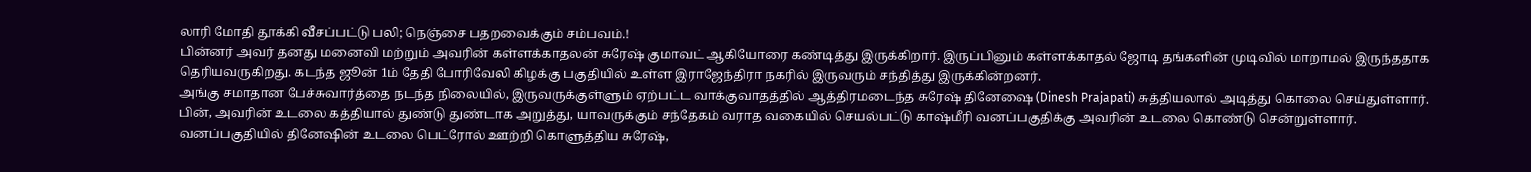லாரி மோதி தூக்கி வீசப்பட்டு பலி; நெஞ்சை பதறவைக்கும் சம்பவம்.!
பின்னர் அவர் தனது மனைவி மற்றும் அவரின் கள்ளக்காதலன் சுரேஷ் குமாவட் ஆகியோரை கண்டித்து இருக்கிறார். இருப்பினும் கள்ளக்காதல் ஜோடி தங்களின் முடிவில் மாறாமல் இருந்ததாக தெரியவருகிறது. கடந்த ஜூன் 1ம் தேதி போரிவேலி கிழக்கு பகுதியில் உள்ள இராஜேந்திரா நகரில் இருவரும் சந்தித்து இருக்கின்றனர்.
அங்கு சமாதான பேச்சுவார்த்தை நடந்த நிலையில், இருவருக்குள்ளும் ஏற்பட்ட வாக்குவாதத்தில் ஆத்திரமடைந்த சுரேஷ் தினேஷை (Dinesh Prajapati) சுத்தியலால் அடித்து கொலை செய்துள்ளார். பின், அவரின் உடலை கத்தியால் துண்டு துண்டாக அறுத்து, யாவருக்கும் சந்தேகம் வராத வகையில் செயல்பட்டு காஷ்மீரி வனப்பகுதிக்கு அவரின் உடலை கொண்டு சென்றுள்ளார்.
வனப்பகுதியில் தினேஷின் உடலை பெட்ரோல் ஊற்றி கொளுத்திய சுரேஷ்,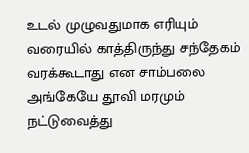உடல் முழுவதுமாக எரியும் வரையில் காத்திருந்து சந்தேகம் வரக்கூடாது என சாம்பலை அங்கேயே தூவி மரமும் நட்டுவைத்து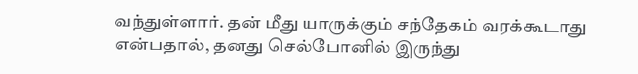வந்துள்ளார். தன் மீது யாருக்கும் சந்தேகம் வரக்கூடாது என்பதால், தனது செல்போனில் இருந்து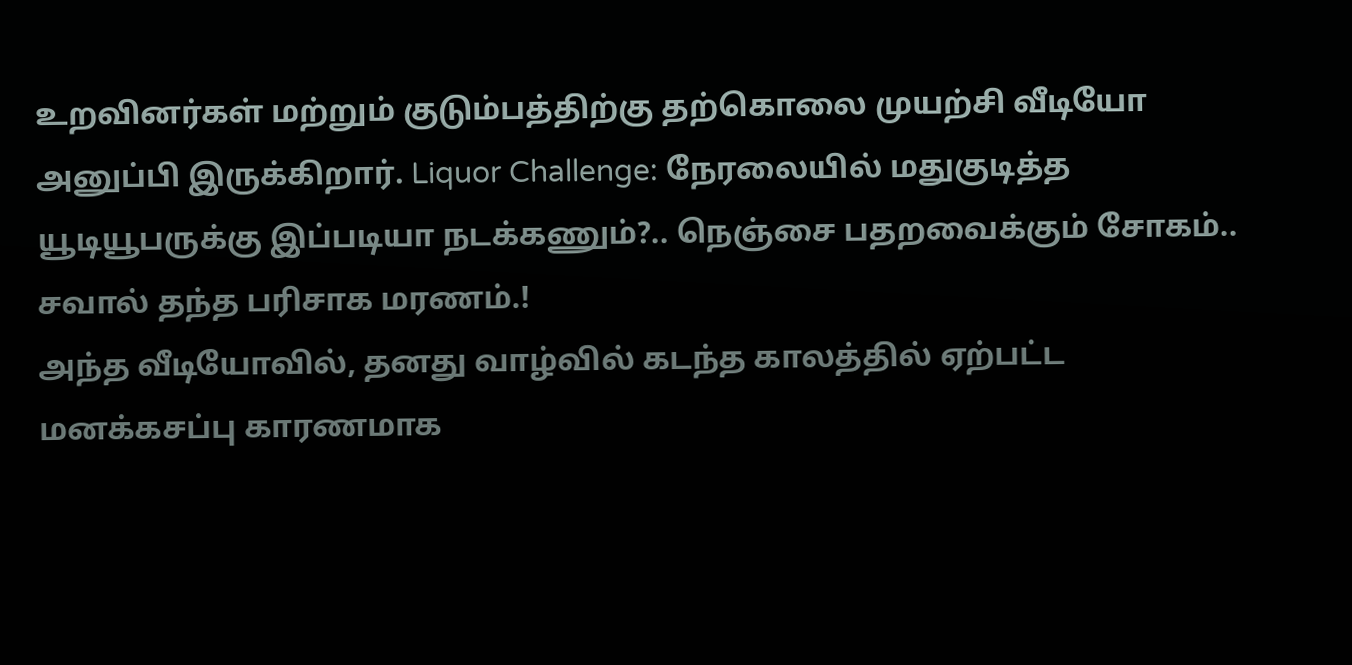உறவினர்கள் மற்றும் குடும்பத்திற்கு தற்கொலை முயற்சி வீடியோ அனுப்பி இருக்கிறார். Liquor Challenge: நேரலையில் மதுகுடித்த யூடியூபருக்கு இப்படியா நடக்கணும்?.. நெஞ்சை பதறவைக்கும் சோகம்.. சவால் தந்த பரிசாக மரணம்.!
அந்த வீடியோவில், தனது வாழ்வில் கடந்த காலத்தில் ஏற்பட்ட மனக்கசப்பு காரணமாக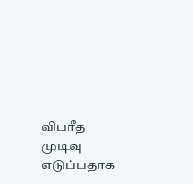விபரீத முடிவு எடுப்பதாக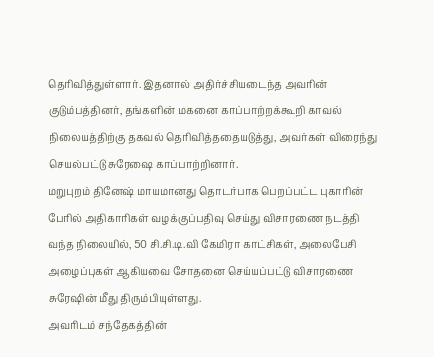தெரிவித்துள்ளார். இதனால் அதிர்ச்சியடைந்த அவரின் குடும்பத்தினர், தங்களின் மகனை காப்பாற்றக்கூறி காவல் நிலையத்திற்கு தகவல் தெரிவித்ததையடுத்து, அவர்கள் விரைந்து செயல்பட்டு சுரேஷை காப்பாற்றினார்.
மறுபுறம் தினேஷ் மாயமானது தொடர்பாக பெறப்பட்ட புகாரின் பேரில் அதிகாரிகள் வழக்குப்பதிவு செய்து விசாரணை நடத்தி வந்த நிலையில், 50 சி.சி.டி.வி கேமிரா காட்சிகள், அலைபேசி அழைப்புகள் ஆகியவை சோதனை செய்யப்பட்டு விசாரணை சுரேஷின் மீது திரும்பியுள்ளது.
அவரிடம் சந்தேகத்தின்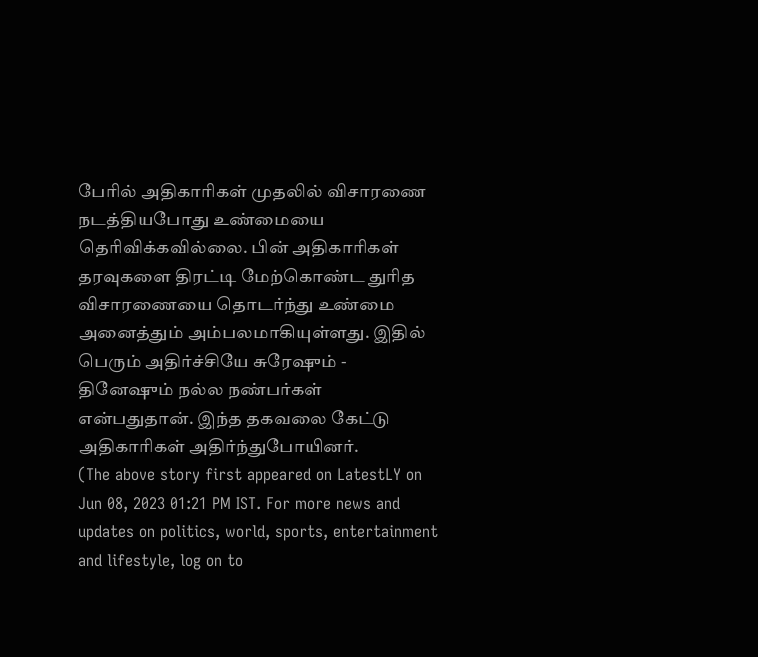பேரில் அதிகாரிகள் முதலில் விசாரணை நடத்தியபோது உண்மையை தெரிவிக்கவில்லை. பின் அதிகாரிகள் தரவுகளை திரட்டி மேற்கொண்ட துரித விசாரணையை தொடர்ந்து உண்மை அனைத்தும் அம்பலமாகியுள்ளது. இதில் பெரும் அதிர்ச்சியே சுரேஷும் - தினேஷும் நல்ல நண்பர்கள் என்பதுதான். இந்த தகவலை கேட்டு அதிகாரிகள் அதிர்ந்துபோயினர்.
(The above story first appeared on LatestLY on Jun 08, 2023 01:21 PM IST. For more news and updates on politics, world, sports, entertainment and lifestyle, log on to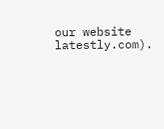our website latestly.com).